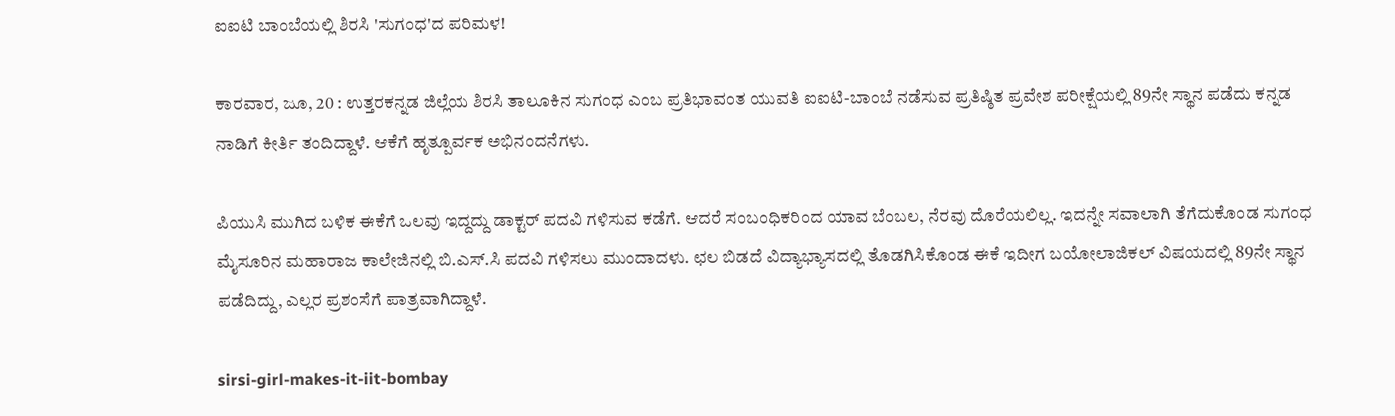ಐಐಟಿ ಬಾಂಬೆಯಲ್ಲಿ ಶಿರಸಿ 'ಸುಗಂಧ'ದ ಪರಿಮಳ!

ಕಾರವಾರ, ಜೂ, 20 : ಉತ್ತರಕನ್ನಡ ಜಿಲ್ಲೆಯ ಶಿರಸಿ ತಾಲೂಕಿನ ಸುಗಂಧ ಎಂಬ ಪ್ರತಿಭಾವಂತ ಯುವತಿ ಐಐಟಿ-ಬಾಂಬೆ ನಡೆಸುವ ಪ್ರತಿಷ್ಠಿತ ಪ್ರವೇಶ ಪರೀಕ್ಷೆಯಲ್ಲಿ 89ನೇ ಸ್ಥಾನ ಪಡೆದು ಕನ್ನಡ ನಾಡಿಗೆ ಕೀರ್ತಿ ತಂದಿದ್ದಾಳೆ. ಆಕೆಗೆ ಹೃತ್ಪೂರ್ವಕ ಅಭಿನಂದನೆಗಳು.

ಪಿಯುಸಿ ಮುಗಿದ ಬಳಿಕ ಈಕೆಗೆ ಒಲವು ಇದ್ದದ್ದು ಡಾಕ್ಟರ್ ಪದವಿ ಗಳಿಸುವ ಕಡೆಗೆ. ಆದರೆ ಸಂಬಂಧಿಕರಿಂದ ಯಾವ ಬೆಂಬಲ, ನೆರವು ದೊರೆಯಲಿಲ್ಲ. ಇದನ್ನೇ ಸವಾಲಾಗಿ ತೆಗೆದುಕೊಂಡ ಸುಗಂಧ ಮೈಸೂರಿನ ಮಹಾರಾಜ ಕಾಲೇಜಿನಲ್ಲಿ ಬಿ.ಎಸ್.ಸಿ ಪದವಿ ಗಳಿಸಲು ಮುಂದಾದಳು. ಛಲ ಬಿಡದೆ ವಿದ್ಯಾಭ್ಯಾಸದಲ್ಲಿ ತೊಡಗಿಸಿಕೊಂಡ ಈಕೆ ಇದೀಗ ಬಯೋಲಾಜಿಕಲ್ ವಿಷಯದಲ್ಲಿ 89ನೇ ಸ್ಥಾನ ಪಡೆದಿದ್ದು, ಎಲ್ಲರ ಪ್ರಶಂಸೆಗೆ ಪಾತ್ರವಾಗಿದ್ದಾಳೆ.

sirsi-girl-makes-it-iit-bombay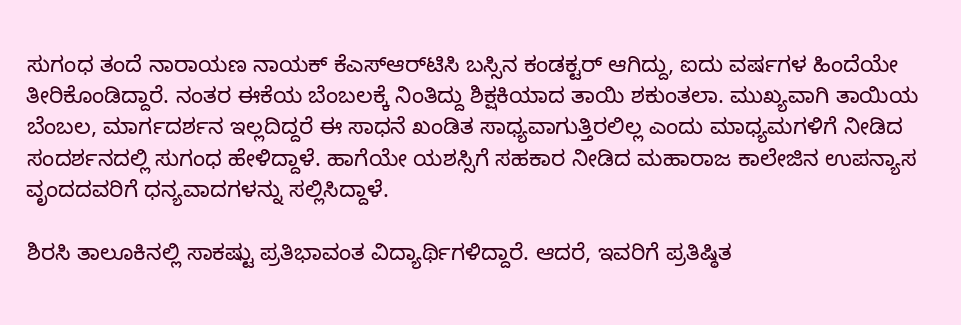ಸುಗಂಧ ತಂದೆ ನಾರಾಯಣ ನಾಯಕ್ ಕೆಎಸ್ಆರ್‌ಟಿಸಿ ಬಸ್ಸಿನ ಕಂಡಕ್ಟರ್ ಆಗಿದ್ದು, ಐದು ವರ್ಷಗಳ ಹಿಂದೆಯೇ ತೀರಿಕೊಂಡಿದ್ದಾರೆ. ನಂತರ ಈಕೆಯ ಬೆಂಬಲಕ್ಕೆ ನಿಂತಿದ್ದು ಶಿಕ್ಷಕಿಯಾದ ತಾಯಿ ಶಕುಂತಲಾ. ಮುಖ್ಯವಾಗಿ ತಾಯಿಯ ಬೆಂಬಲ, ಮಾರ್ಗದರ್ಶನ ಇಲ್ಲದಿದ್ದರೆ ಈ ಸಾಧನೆ ಖಂಡಿತ ಸಾಧ್ಯವಾಗುತ್ತಿರಲಿಲ್ಲ ಎಂದು ಮಾಧ್ಯಮಗಳಿಗೆ ನೀಡಿದ ಸಂದರ್ಶನದಲ್ಲಿ ಸುಗಂಧ ಹೇಳಿದ್ದಾಳೆ. ಹಾಗೆಯೇ ಯಶಸ್ಸಿಗೆ ಸಹಕಾರ ನೀಡಿದ ಮಹಾರಾಜ ಕಾಲೇಜಿನ ಉಪನ್ಯಾಸ ವೃಂದದವರಿಗೆ ಧನ್ಯವಾದಗಳನ್ನು ಸಲ್ಲಿಸಿದ್ದಾಳೆ.

ಶಿರಸಿ ತಾಲೂಕಿನಲ್ಲಿ ಸಾಕಷ್ಟು ಪ್ರತಿಭಾವಂತ ವಿದ್ಯಾರ್ಥಿಗಳಿದ್ದಾರೆ. ಆದರೆ, ಇವರಿಗೆ ಪ್ರತಿಷ್ಠಿತ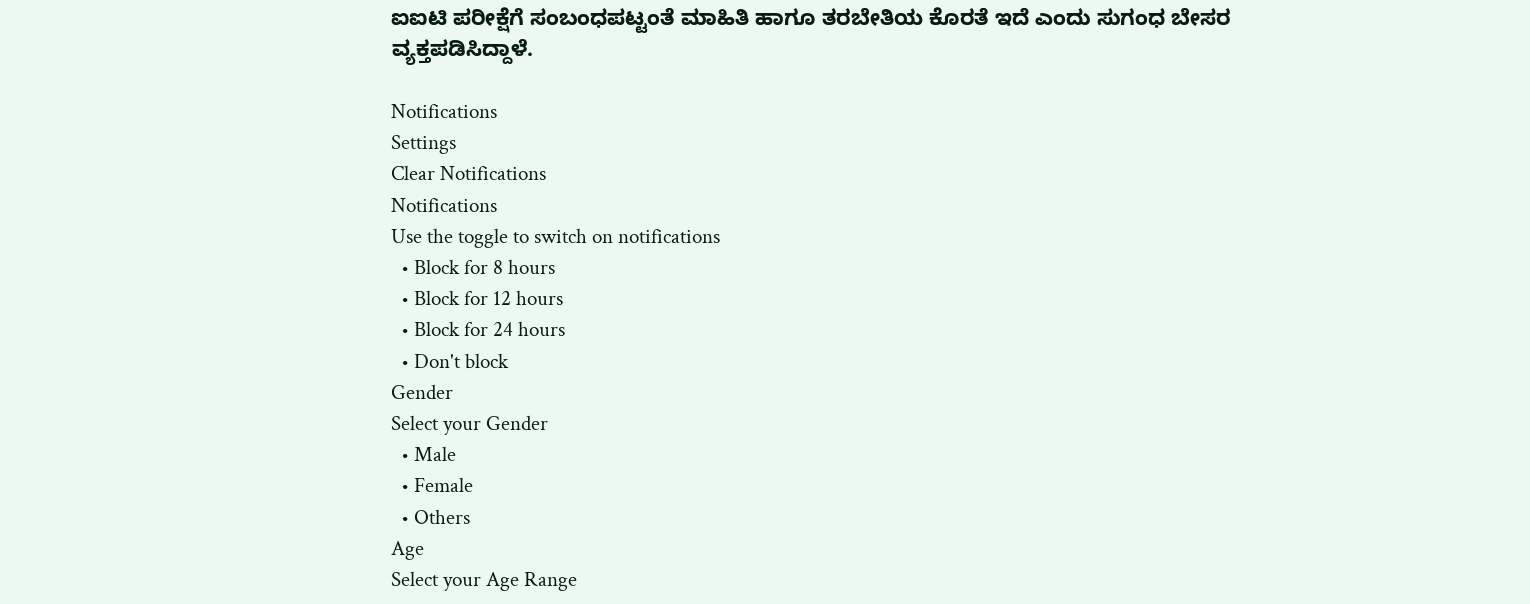ಐಐಟಿ ಪರೀಕ್ಷೆಗೆ ಸಂಬಂಧಪಟ್ಟಂತೆ ಮಾಹಿತಿ ಹಾಗೂ ತರಬೇತಿಯ ಕೊರತೆ ಇದೆ ಎಂದು ಸುಗಂಧ ಬೇಸರ ವ್ಯಕ್ತಪಡಿಸಿದ್ದಾಳೆ.

Notifications
Settings
Clear Notifications
Notifications
Use the toggle to switch on notifications
  • Block for 8 hours
  • Block for 12 hours
  • Block for 24 hours
  • Don't block
Gender
Select your Gender
  • Male
  • Female
  • Others
Age
Select your Age Range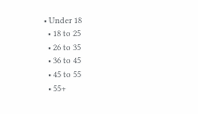• Under 18
  • 18 to 25
  • 26 to 35
  • 36 to 45
  • 45 to 55
  • 55+